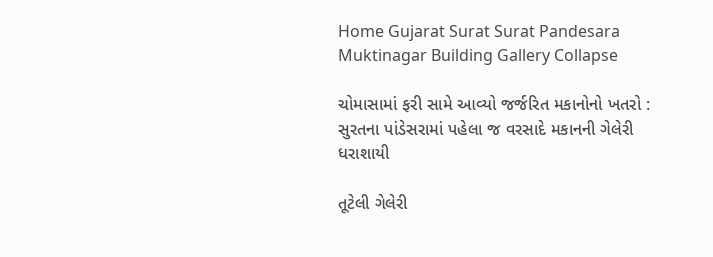Home Gujarat Surat Surat Pandesara Muktinagar Building Gallery Collapse

ચોમાસામાં ફરી સામે આવ્યો જર્જરિત મકાનોનો ખતરો : સુરતના પાંડેસરામાં પહેલા જ વરસાદે મકાનની ગેલેરી ધરાશાયી

તૂટેલી ગેલેરી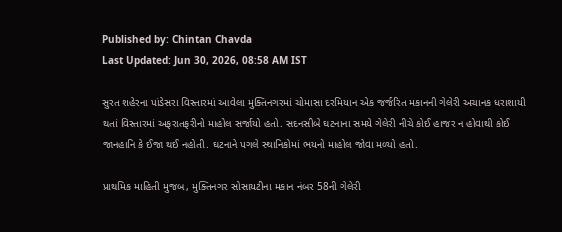Published by: Chintan Chavda
Last Updated: Jun 30, 2026, 08:58 AM IST

સુરત શહેરના પાંડેસરા વિસ્તારમાં આવેલા મુક્તિનગરમાં ચોમાસા દરમિયાન એક જર્જરિત મકાનની ગેલેરી અચાનક ધરાશાયી થતાં વિસ્તારમાં અફરાતફરીનો માહોલ સર્જાયો હતો. સદનસીબે ઘટનાના સમયે ગેલેરી નીચે કોઈ હાજર ન હોવાથી કોઈ જાનહાનિ કે ઈજા થઈ નહોતી. ઘટનાને પગલે સ્થાનિકોમાં ભયનો માહોલ જોવા મળ્યો હતો.

પ્રાથમિક માહિતી મુજબ, મુક્તિનગર સોસાયટીના મકાન નંબર 58ની ગેલેરી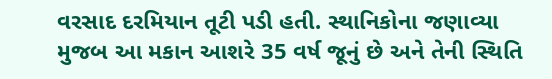વરસાદ દરમિયાન તૂટી પડી હતી. સ્થાનિકોના જણાવ્યા મુજબ આ મકાન આશરે 35 વર્ષ જૂનું છે અને તેની સ્થિતિ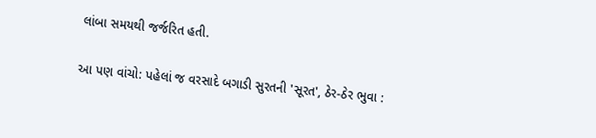લાંબા સમયથી જર્જરિત હતી.

આ પણ વાંચો: પહેલાં જ વરસાદે બગાડી સુરતની 'સૂરત', ઠેર-ઠેર ભુવા :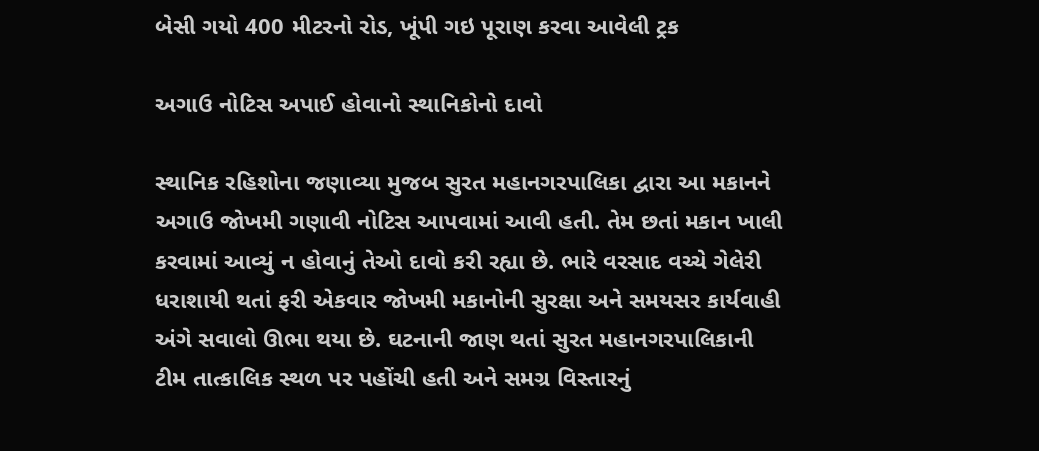બેસી ગયો 400 મીટરનો રોડ, ખૂંપી ગઇ પૂરાણ કરવા આવેલી ટ્રક

અગાઉ નોટિસ અપાઈ હોવાનો સ્થાનિકોનો દાવો

સ્થાનિક રહિશોના જણાવ્યા મુજબ સુરત મહાનગરપાલિકા દ્વારા આ મકાનને અગાઉ જોખમી ગણાવી નોટિસ આપવામાં આવી હતી. તેમ છતાં મકાન ખાલી કરવામાં આવ્યું ન હોવાનું તેઓ દાવો કરી રહ્યા છે. ભારે વરસાદ વચ્ચે ગેલેરી ધરાશાયી થતાં ફરી એકવાર જોખમી મકાનોની સુરક્ષા અને સમયસર કાર્યવાહી અંગે સવાલો ઊભા થયા છે. ઘટનાની જાણ થતાં સુરત મહાનગરપાલિકાની ટીમ તાત્કાલિક સ્થળ પર પહોંચી હતી અને સમગ્ર વિસ્તારનું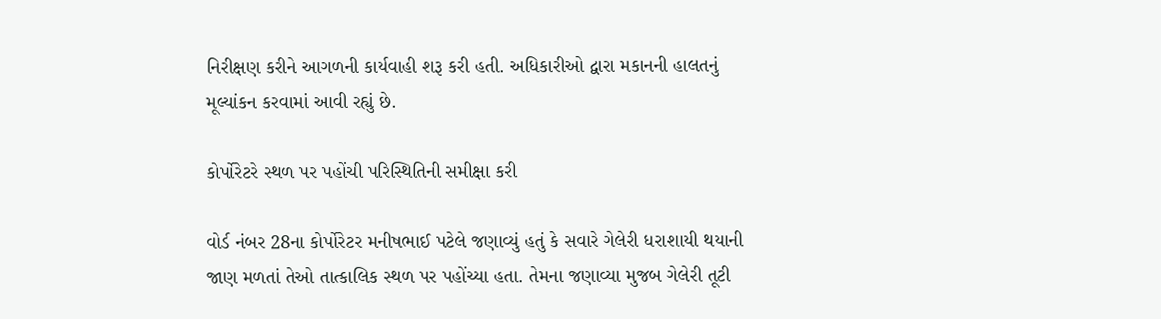નિરીક્ષણ કરીને આગળની કાર્યવાહી શરૂ કરી હતી. અધિકારીઓ દ્વારા મકાનની હાલતનું મૂલ્યાંકન કરવામાં આવી રહ્યું છે.

કોર્પોરેટરે સ્થળ પર પહોંચી પરિસ્થિતિની સમીક્ષા કરી

વોર્ડ નંબર 28ના કોર્પોરેટર મનીષભાઈ પટેલે જણાવ્યું હતું કે સવારે ગેલેરી ધરાશાયી થયાની જાણ મળતાં તેઓ તાત્કાલિક સ્થળ પર પહોંચ્યા હતા. તેમના જણાવ્યા મુજબ ગેલેરી તૂટી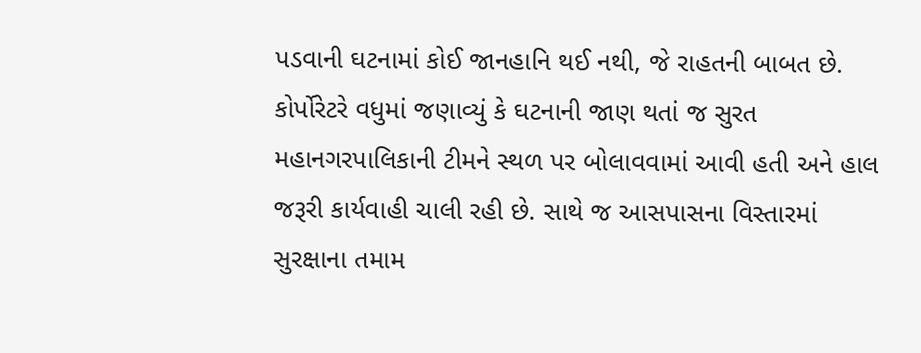પડવાની ઘટનામાં કોઈ જાનહાનિ થઈ નથી, જે રાહતની બાબત છે. કોર્પોરેટરે વધુમાં જણાવ્યું કે ઘટનાની જાણ થતાં જ સુરત મહાનગરપાલિકાની ટીમને સ્થળ પર બોલાવવામાં આવી હતી અને હાલ જરૂરી કાર્યવાહી ચાલી રહી છે. સાથે જ આસપાસના વિસ્તારમાં સુરક્ષાના તમામ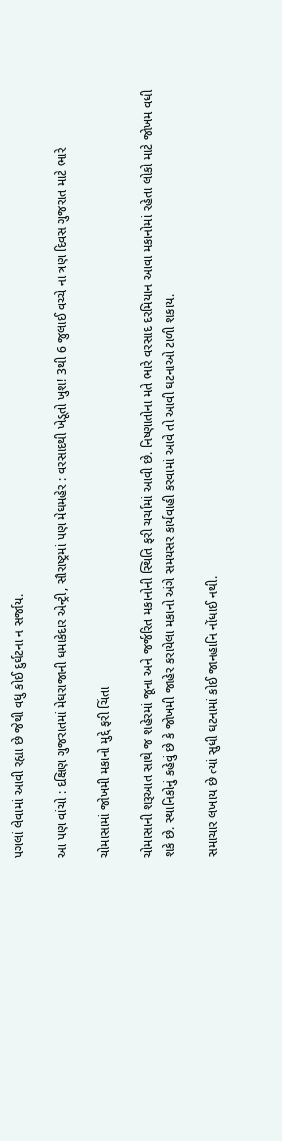પગલાં લેવામાં આવી રહ્યા છે જેથી વધુ કોઈ દુર્ઘટના ન સર્જાય.

આ પણ વાંચો : દક્ષિણ ગુજરાતમાં મેઘરાજાની ધમાકેદાર એન્ટ્રી, સૌરાષ્ટ્રમાં પણ મેઘમહેર : વરસાદથી ખેડૂતો ખુશ! 3થી 6 જુલાઈ વચ્ચે ના ત્રણ દિવસ ગુજરાત માટે ભારે

ચોમાસામાં જોખમી મકાનો મુદ્દે ફરી ચિંતા

ચોમાસાની શરૂઆત સાથે જ શહેરમાં જૂના અને જર્જરિત મકાનોની સ્થિતિ ફરી ચર્ચામાં આવી છે. નિષ્ણાતોના મતે ભારે વરસાદ દરમિયાન આવા મકાનોમાં રહેતા લોકો માટે જોખમ વધી શકે છે. સ્થાનિકોનું કહેવું છે કે જોખમી જાહેર કરાયેલા મકાનો અંગે સમયસર કાર્યવાહી કરવામાં આવે તો આવી ઘટનાઓ ટાળી શકાય.

સમાચાર લખાય છે ત્યાં સુધી ઘટનામાં કોઈ જાનહાનિ નોંધાઈ નથી.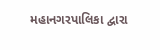મહાનગરપાલિકા દ્વારા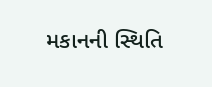મકાનની સ્થિતિ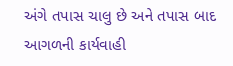અંગે તપાસ ચાલુ છે અને તપાસ બાદ આગળની કાર્યવાહી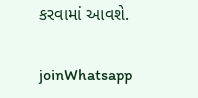કરવામાં આવશે.

joinWhatsapp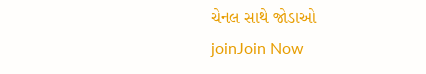ચેનલ સાથે જોડાઓ
joinJoin Now